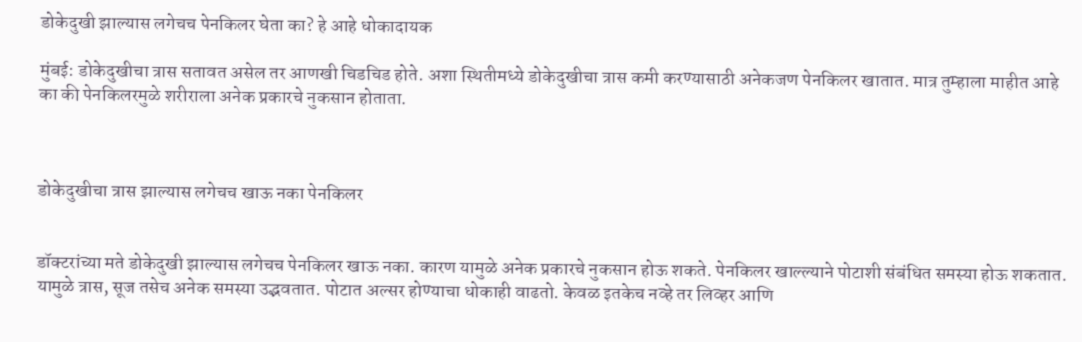डोकेदुखी झाल्यास लगेचच पेनकिलर घेता का? हे आहे धोकादायक

मुंबई: डोकेदुखीचा त्रास सतावत असेल तर आणखी चिडचिड होते. अशा स्थितीमध्ये डोकेदुखीचा त्रास कमी करण्यासाठी अनेकजण पेनकिलर खातात. मात्र तुम्हाला माहीत आहे का की पेनकिलरमुळे शरीराला अनेक प्रकारचे नुकसान होताता.



डोकेदुखीचा त्रास झाल्यास लगेचच खाऊ नका पेनकिलर


डॉक्टरांच्या मते डोकेदुखी झाल्यास लगेचच पेनकिलर खाऊ नका. कारण यामुळे अनेक प्रकारचे नुकसान होऊ शकते. पेनकिलर खाल्ल्याने पोटाशी संबंधित समस्या होऊ शकतात. यामुळे त्रास, सूज तसेच अनेक समस्या उद्भवतात. पोटात अल्सर होण्याचा धोकाही वाढतो. केवळ इतकेच नव्हे तर लिव्हर आणि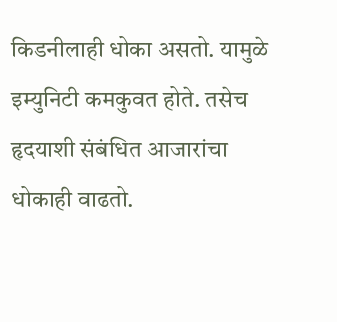किडनीलाही धोका असतो. यामुळे इम्युनिटी कमकुवत होते. तसेच हृदयाशी संबंधित आजारांचा धोकाही वाढतो.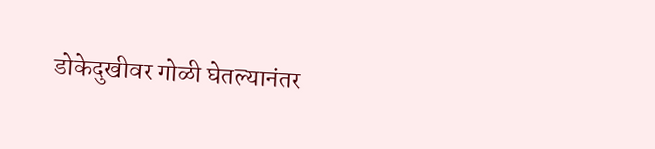डोकेदुखीवर गोळी घेतल्यानंतर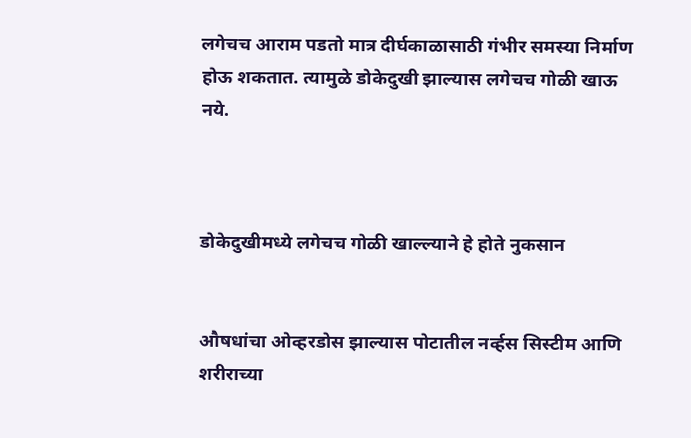लगेचच आराम पडतो मात्र दीर्घकाळासाठी गंभीर समस्या निर्माण होऊ शकतात. त्यामुळे डोकेदुखी झाल्यास लगेचच गोळी खाऊ नये.



डोकेदुखीमध्ये लगेचच गोळी खाल्ल्याने हे होते नुकसान


औषधांचा ओव्हरडोस झाल्यास पोटातील नर्व्हस सिस्टीम आणि शरीराच्या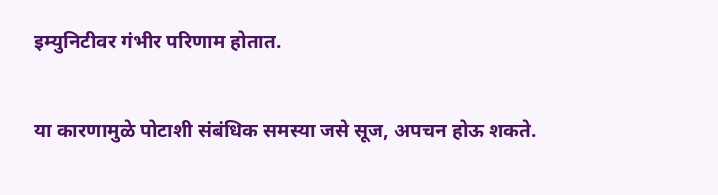इम्युनिटीवर गंभीर परिणाम होतात.


या कारणामुळे पोटाशी संबंधिक समस्या जसे सूज, अपचन होऊ शकते.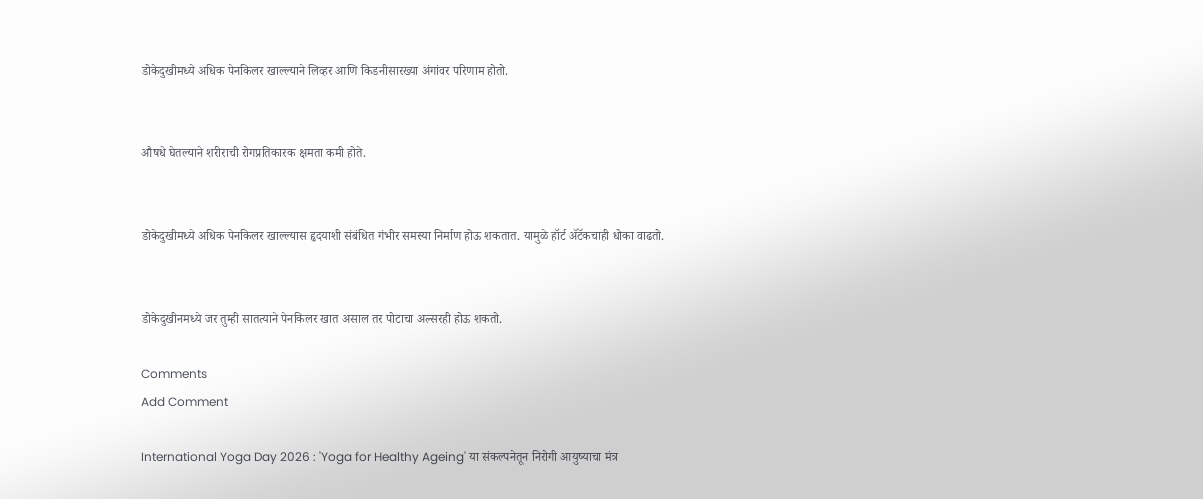डोकेदुखीमध्ये अधिक पेनकिलर खाल्ल्याने लिव्हर आणि किडनीसारख्या अंगांवर परिणाम होतो.


औषधे घेतल्याने शरीराची रोगप्रतिकारक क्षमता कमी होते.


डोकेदुखीमध्ये अधिक पेनकिलर खाल्ल्यास हृदयाशी संबंधित गंभीर समस्या निर्माण होऊ शकतात. यामुळे हॉर्ट ॲटॅकचाही धोका वाढतो.


डोकेदुखीनमध्ये जर तुम्ही सातत्याने पेनकिलर खात असाल तर पोटाचा अल्सरही होऊ शकतो.

Comments
Add Comment

International Yoga Day 2026 : 'Yoga for Healthy Ageing' या संकल्पनेतून निरोगी आयुष्याचा मंत्र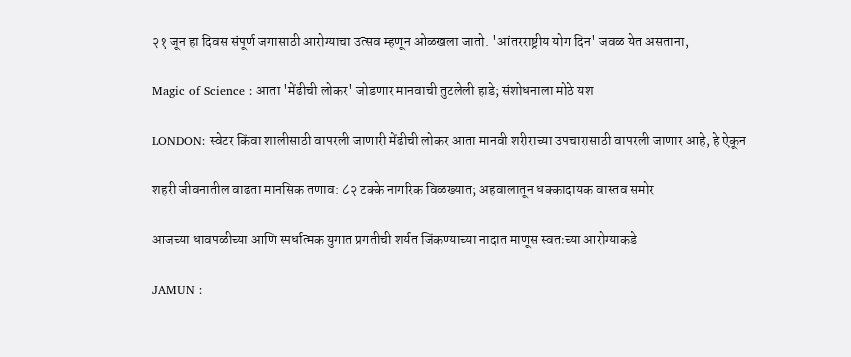२१ जून हा दिवस संपूर्ण जगासाठी आरोग्याचा उत्सव म्हणून ओळखला जातो. 'आंतरराष्ट्रीय योग दिन' जवळ येत असताना,

Magic of Science : आता 'मेंढीची लोकर' जोडणार मानवाची तुटलेली हाडे; संशोधनाला मोठे यश

LONDON: स्वेटर किंवा शालीसाठी वापरली जाणारी मेंढीची लोकर आता मानवी शरीराच्या उपचारासाठी वापरली जाणार आहे, हे ऐकून

शहरी जीवनातील वाढता मानसिक तणाव: ८२ टक्के नागरिक विळख्यात; अहवालातून धक्कादायक वास्तव समोर

आजच्या धावपळीच्या आणि स्पर्धात्मक युगात प्रगतीची शर्यत जिंकण्याच्या नादात माणूस स्वतःच्या आरोग्याकडे

JAMUN :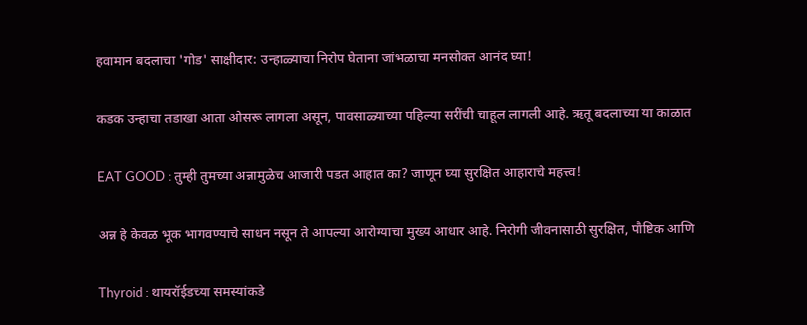हवामान बदलाचा 'गोड' साक्षीदार: उन्हाळ्याचा निरोप घेताना जांभळाचा मनसोक्त आनंद घ्या!

कडक उन्हाचा तडाखा आता ओसरू लागला असून, पावसाळ्याच्या पहिल्या सरींची चाहूल लागली आहे. ऋतू बदलाच्या या काळात

EAT GOOD : तुम्ही तुमच्या अन्नामुळेच आजारी पडत आहात का? जाणून घ्या सुरक्षित आहाराचे महत्त्व!

अन्न हे केवळ भूक भागवण्याचे साधन नसून ते आपल्या आरोग्याचा मुख्य आधार आहे. निरोगी जीवनासाठी सुरक्षित, पौष्टिक आणि

Thyroid : थायरॉईडच्या समस्यांकडे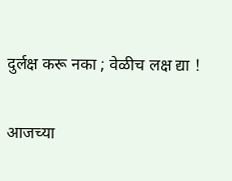दुर्लक्ष करू नका ; वेळीच लक्ष द्या !

आजच्या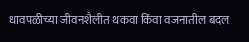धावपळीच्या जीवनशैलीत थकवा किंवा वजनातील बदल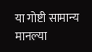या गोष्टी सामान्य मानल्या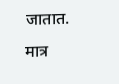जातात. मात्र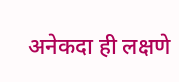अनेकदा ही लक्षणे